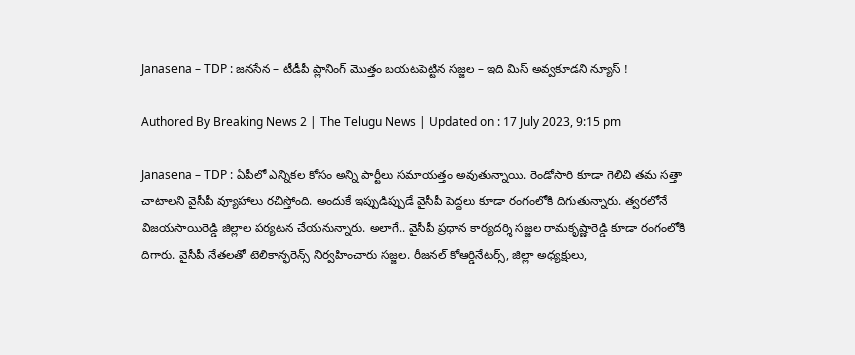Janasena – TDP : జనసేన – టీడీపీ ప్లానింగ్ మొత్తం బయటపెట్టిన సజ్జల – ఇది మిస్ అవ్వకూడని న్యూస్ !

Authored By Breaking News 2 | The Telugu News | Updated on : 17 July 2023, 9:15 pm

Janasena – TDP : ఏపీలో ఎన్నికల కోసం అన్ని పార్టీలు సమాయత్తం అవుతున్నాయి. రెండోసారి కూడా గెలిచి తమ సత్తా చాటాలని వైసీపీ వ్యూహాలు రచిస్తోంది. అందుకే ఇప్పుడిప్పుడే వైసీపీ పెద్దలు కూడా రంగంలోకి దిగుతున్నారు. త్వరలోనే విజయసాయిరెడ్డి జిల్లాల పర్యటన చేయనున్నారు. అలాగే.. వైసీపీ ప్రధాన కార్యదర్శి సజ్జల రామకృష్ణారెడ్డి కూడా రంగంలోకి దిగారు. వైసీపీ నేతలతో టెలికాన్ఫరెన్స్ నిర్వహించారు సజ్జల. రీజనల్ కోఆర్డినేటర్స్, జిల్లా అధ్యక్షులు,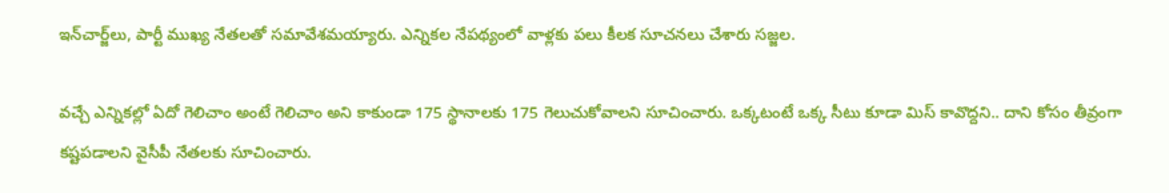ఇన్‌చార్జ్‌లు, పార్టీ ముఖ్య నేతలతో సమావేశమయ్యారు. ఎన్నికల నేపథ్యంలో వాళ్లకు పలు కీలక సూచనలు చేశారు సజ్జల.

వచ్చే ఎన్నికల్లో ఏదో గెలిచాం అంటే గెలిచాం అని కాకుండా 175 స్థానాలకు 175 గెలుచుకోవాలని సూచించారు. ఒక్కటంటే ఒక్క సీటు కూడా మిస్ కావొద్దని.. దాని కోసం తీవ్రంగా కష్టపడాలని వైసీపీ నేతలకు సూచించారు.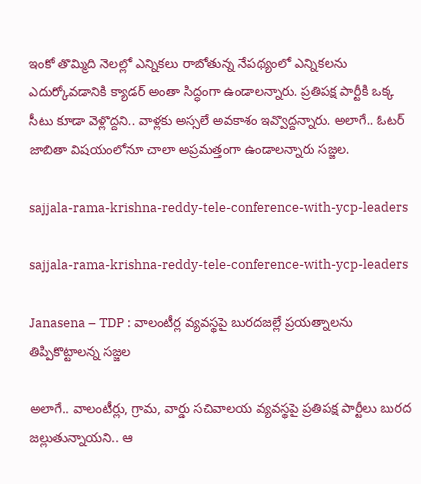ఇంకో తొమ్మిది నెలల్లో ఎన్నికలు రాబోతున్న నేపథ్యంలో ఎన్నికలను ఎదుర్కోవడానికి క్యాడర్ అంతా సిద్ధంగా ఉండాలన్నారు. ప్రతిపక్ష పార్టీకి ఒక్క సీటు కూడా వెళ్లొద్దని.. వాళ్లకు అస్సలే అవకాశం ఇవ్వొద్దన్నారు. అలాగే.. ఓటర్ జాబితా విషయంలోనూ చాలా అప్రమత్తంగా ఉండాలన్నారు సజ్జల.

sajjala-rama-krishna-reddy-tele-conference-with-ycp-leaders

sajjala-rama-krishna-reddy-tele-conference-with-ycp-leaders

Janasena – TDP : వాలంటీర్ల వ్యవస్థపై బురదజల్లే ప్రయత్నాలను తిప్పికొట్టాలన్న సజ్జల

అలాగే.. వాలంటీర్లు, గ్రామ, వార్డు సచివాలయ వ్యవస్థపై ప్రతిపక్ష పార్టీలు బురద జల్లుతున్నాయని.. ఆ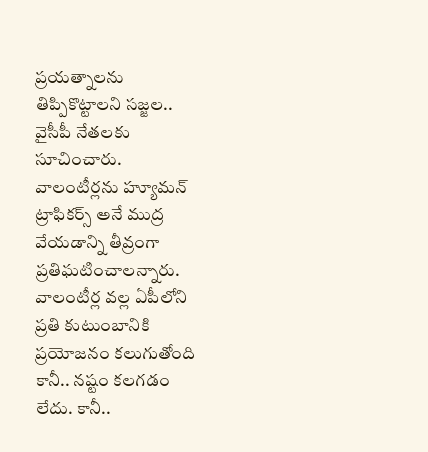ప్రయత్నాలను తిప్పికొట్టాలని సజ్జల.. వైసీపీ నేతలకు సూచించారు. వాలంటీర్లను హ్యూమన్ ట్రాఫికర్స్ అనే ముద్ర వేయడాన్ని తీవ్రంగా ప్రతిఘటించాలన్నారు. వాలంటీర్ల వల్ల ఏపీలోని ప్రతి కుటుంబానికి ప్రయోజనం కలుగుతోంది కానీ.. నష్టం కలగడం లేదు. కానీ..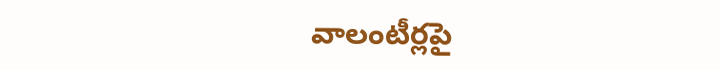వాలంటీర్లపై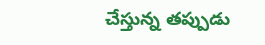చేస్తున్న తప్పుడు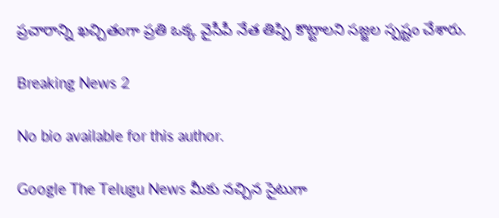ప్రచారాన్ని ఖచ్చితంగా ప్రతి ఒక్క వైసీపీ నేత తిప్పి కొట్టాలని సజ్జల స్పష్టం చేశారు.

Breaking News 2

No bio available for this author.

Google The Telugu News మీకు నచ్చిన సైటుగా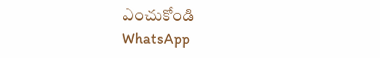ఎంచుకోండి
WhatsApp